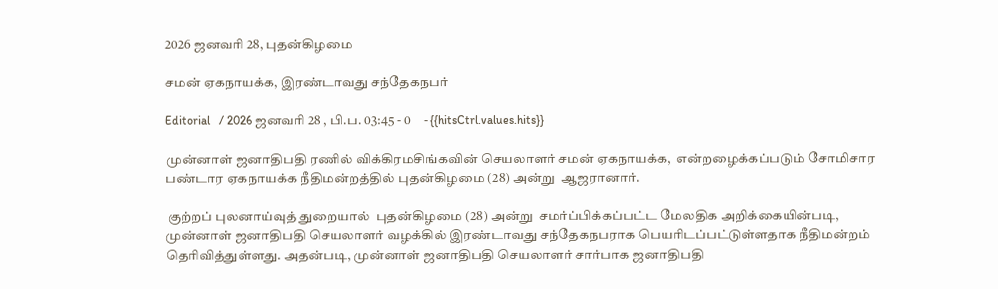2026 ஜனவரி 28, புதன்கிழமை

சமன் ஏகநாயக்க, இரண்டாவது சந்தேகநபர்

Editorial   / 2026 ஜனவரி 28 , பி.ப. 03:45 - 0     - {{hitsCtrl.values.hits}}

முன்னாள் ஜனாதிபதி ரணில் விக்கிரமசிங்கவின் செயலாளர் சமன் ஏகநாயக்க,  என்றழைக்கப்படும் சோமிசார பண்டார ஏகநாயக்க நீதிமன்றத்தில் புதன்கிழமை (28) அன்று  ஆஜரானார்.

 குற்றப் புலனாய்வுத் துறையால்  புதன்கிழமை (28) அன்று  சமர்ப்பிக்கப்பட்ட மேலதிக அறிக்கையின்படி, முன்னாள் ஜனாதிபதி செயலாளர் வழக்கில் இரண்டாவது சந்தேகநபராக பெயரிடப்பட்டுள்ளதாக நீதிமன்றம் தெரிவித்துள்ளது. அதன்படி, முன்னாள் ஜனாதிபதி செயலாளர் சார்பாக ஜனாதிபதி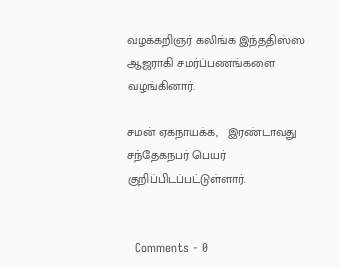வழக்கறிஞர் கலிங்க இந்ததிஸ்ஸ  ஆஜராகி சமர்ப்பணங்களை வழங்கினார்.

சமன் ஏகநாயக்க,   இரண்டாவது சந்தேகநபர் பெயர் குறிப்பிடப்பட்டுள்ளார்.


  Comments - 0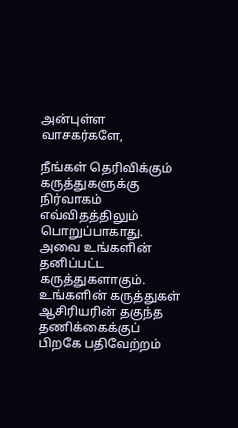அன்புள்ள வாசகர்களே,

நீங்கள் தெரிவிக்கும் கருத்துகளுக்கு நிர்வாகம் எவ்விதத்திலும் பொறுப்பாகாது. அவை உங்களின் தனிப்பட்ட கருத்துகளாகும். உங்களின் கருத்துகள் ஆசிரியரின் தகுந்த தணிக்கைக்குப் பிறகே பதிவேற்றம்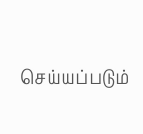செய்யப்படும்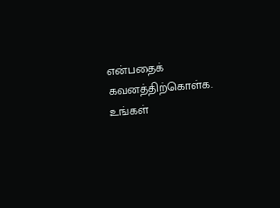என்பதைக் கவனத்திற்கொள்க. உங்கள்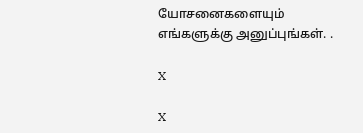யோசனைகளையும் எங்களுக்கு அனுப்புங்கள். .

X

X